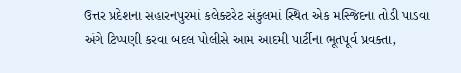ઉત્તર પ્રદેશના સહારનપુરમાં કલેક્ટરેટ સંકુલમાં સ્થિત એક મસ્જિદના તોડી પાડવા અંગે ટિપ્પણી કરવા બદલ પોલીસે આમ આદમી પાર્ટીના ભૂતપૂર્વ પ્રવક્તા,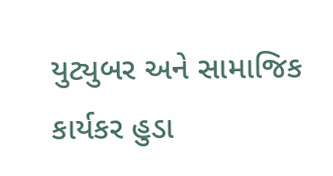યુટ્યુબર અને સામાજિક કાર્યકર હુડા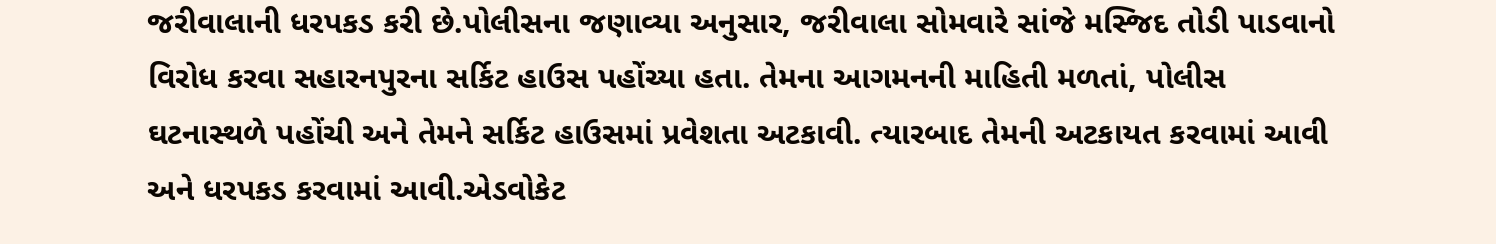જરીવાલાની ધરપકડ કરી છે.પોલીસના જણાવ્યા અનુસાર, જરીવાલા સોમવારે સાંજે મસ્જિદ તોડી પાડવાનો વિરોધ કરવા સહારનપુરના સર્કિટ હાઉસ પહોંચ્યા હતા. તેમના આગમનની માહિતી મળતાં, પોલીસ ઘટનાસ્થળે પહોંચી અને તેમને સર્કિટ હાઉસમાં પ્રવેશતા અટકાવી. ત્યારબાદ તેમની અટકાયત કરવામાં આવી અને ધરપકડ કરવામાં આવી.એડવોકેટ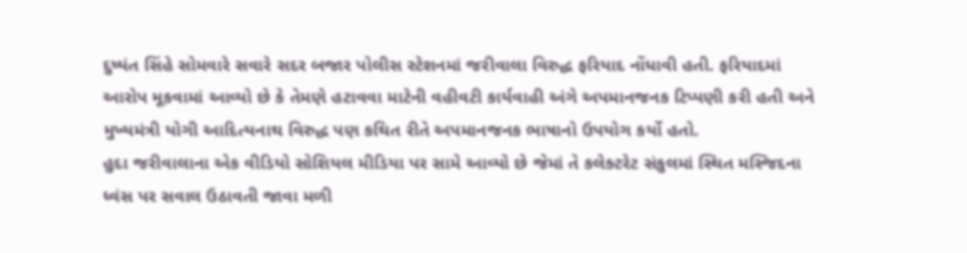દુષ્યંત સિંહે સોમવારે સવારે સદર બજાર પોલીસ સ્ટેશનમાં જરીવાલા વિરુદ્ધ ફરિયાદ નોંધાવી હતી. ફરિયાદમાં આરોપ મૂકવામાં આવ્યો છે કે તેમણે હટાવવા માટેની વહીવટી કાર્યવાહી અંગે અપમાનજનક ટિપ્પણી કરી હતી અને મુખ્યમંત્રી યોગી આદિત્યનાથ વિરુદ્ધ પણ કથિત રીતે અપમાનજનક ભાષાનો ઉપયોગ કર્યો હતો.
હુદા જરીવાલાના એક વીડિયો સોશિયલ મીડિયા પર સામે આવ્યો છે જેમાં તે કલેક્ટરેટ સંકુલમાં સ્થિત મસ્જિદના ધ્વંસ પર સવાલ ઉઠાવતી જાવા મળી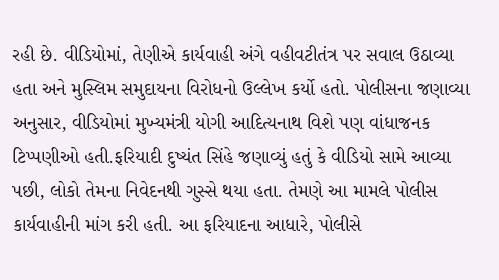રહી છે. વીડિયોમાં, તેણીએ કાર્યવાહી અંગે વહીવટીતંત્ર પર સવાલ ઉઠાવ્યા હતા અને મુસ્લિમ સમુદાયના વિરોધનો ઉલ્લેખ કર્યો હતો. પોલીસના જણાવ્યા અનુસાર, વીડિયોમાં મુખ્યમંત્રી યોગી આદિત્યનાથ વિશે પણ વાંધાજનક ટિપ્પણીઓ હતી.ફરિયાદી દુષ્યંત સિંહે જણાવ્યું હતું કે વીડિયો સામે આવ્યા પછી, લોકો તેમના નિવેદનથી ગુસ્સે થયા હતા. તેમણે આ મામલે પોલીસ કાર્યવાહીની માંગ કરી હતી. આ ફરિયાદના આધારે, પોલીસે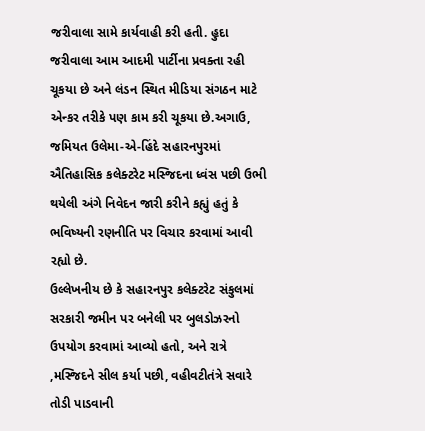જરીવાલા સામે કાર્યવાહી કરી હતી. હુદા જરીવાલા આમ આદમી પાર્ટીના પ્રવક્તા રહી ચૂકયા છે અને લંડન સ્થિત મીડિયા સંગઠન માટે એન્કર તરીકે પણ કામ કરી ચૂકયા છે.અગાઉ, જમિયત ઉલેમા-એ-હિંદે સહારનપુરમાં ઐતિહાસિક કલેક્ટરેટ મસ્જિદના ધ્વંસ પછી ઉભી થયેલી અંગે નિવેદન જારી કરીને કહ્યું હતું કે ભવિષ્યની રણનીતિ પર વિચાર કરવામાં આવી રહ્યો છે.
ઉલ્લેખનીય છે કે સહારનપુર કલેક્ટરેટ સંકુલમાં સરકારી જમીન પર બનેલી પર બુલડોઝરનો ઉપયોગ કરવામાં આવ્યો હતો, અને રાત્રે ,મસ્જિદને સીલ કર્યા પછી, વહીવટીતંત્રે સવારે તોડી પાડવાની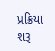પ્રક્રિયા શરૂ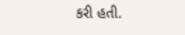કરી હતી.